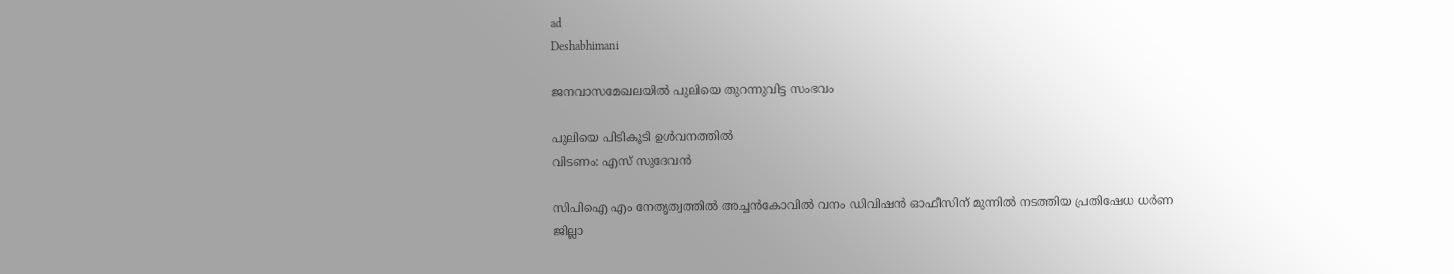ad
Deshabhimani

ജനവാസമേഖലയിൽ പുലിയെ തുറന്നുവിട്ട സംഭവം

പുലിയെ പിടികൂടി ഉൾവനത്തിൽ
വിടണം: എസ്‌ സുദേവൻ

സിപിഐ എം നേതൃത്വത്തിൽ അച്ചൻകോവിൽ വനം ഡിവിഷൻ ഓഫീസിന് മുന്നില്‍ നടത്തിയ പ്രതിഷേധ ധർണ
ജില്ലാ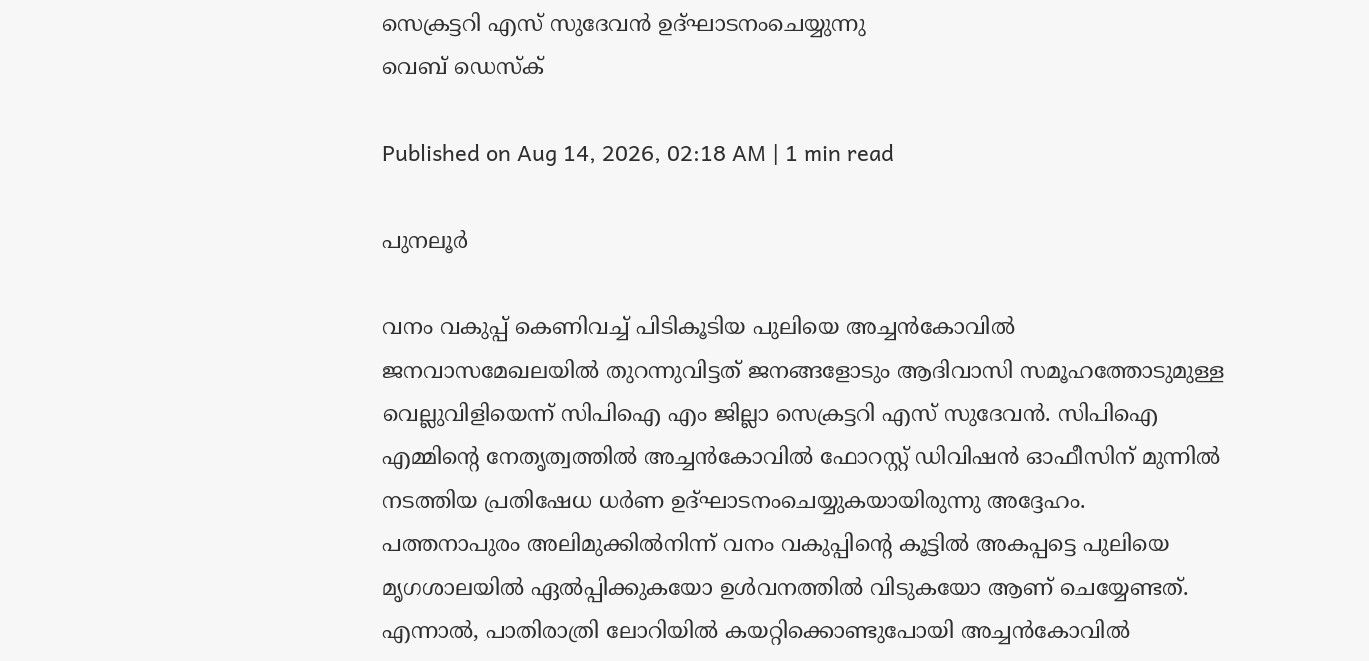സെക്രട്ടറി എസ് സുദേവൻ ഉദ്ഘാടനംചെയ്യുന്നു
വെബ് ഡെസ്ക്

Published on Aug 14, 2026, 02:18 AM | 1 min read

പുനലൂർ

വനം വകുപ്പ് കെണിവച്ച്‌ പിടികൂടിയ പുലിയെ അച്ചൻകോവിൽ ജനവാസമേഖലയിൽ തുറന്നുവിട്ടത് ജനങ്ങളോടും ആദിവാസി സമൂഹത്തോടുമുള്ള വെല്ലുവിളിയെന്ന് സിപിഐ എം ജില്ലാ സെക്രട്ടറി എസ് സുദേവൻ. സിപിഐ എമ്മിന്റെ നേതൃത്വത്തിൽ അച്ചൻകോവിൽ ഫോറസ്റ്റ് ഡിവിഷൻ ഓഫീസിന് മുന്നിൽ നടത്തിയ പ്രതിഷേധ ധർണ ഉദ്ഘാടനംചെയ്യുകയായിരുന്നു അദ്ദേഹം. പത്തനാപുരം അലിമുക്കിൽനിന്ന് വനം വകുപ്പിന്റെ കൂട്ടിൽ അകപ്പട്ടെ പുലിയെ മൃഗശാലയിൽ ഏൽപ്പിക്കുകയോ ഉൾവനത്തിൽ വിടുകയോ ആണ് ചെയ്യേണ്ടത്. എന്നാൽ, പാതിരാത്രി ലോറിയിൽ കയറ്റിക്കൊണ്ടുപോയി അച്ചൻകോവിൽ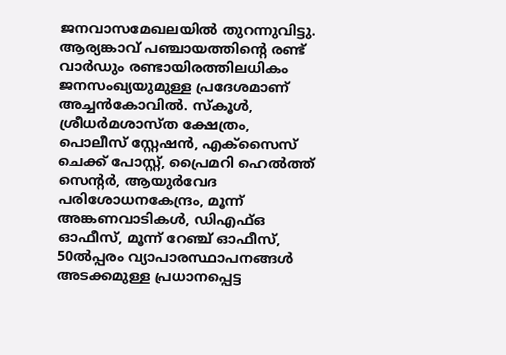ജനവാസമേഖലയിൽ തുറന്നുവിട്ടു. ആര്യങ്കാവ് പഞ്ചായത്തിന്റെ രണ്ട് വാർഡും രണ്ടായിരത്തിലധികം ജനസംഖ്യയുമുള്ള പ്രദേശമാണ് അച്ചൻകോവിൽ. സ്കൂൾ, ശ്രീധർമശാസ്ത ക്ഷേത്രം, പൊലീസ് സ്റ്റേഷൻ, എക്‌സൈസ് ചെക്ക് പോസ്റ്റ്, പ്രൈമറി ഹെൽത്ത് സെന്റർ, ആയുർവേദ പരിശോധനകേന്ദ്രം, മൂ‍ന്ന് അങ്കണവാടികൾ, ഡിഎഫ്ഒ ഓഫീസ്, മൂന്ന്‌ റേഞ്ച് ഓഫീസ്, 50ൽപ്പരം വ്യാപാരസ്ഥാപനങ്ങൾ അടക്കമുള്ള പ്രധാനപ്പെട്ട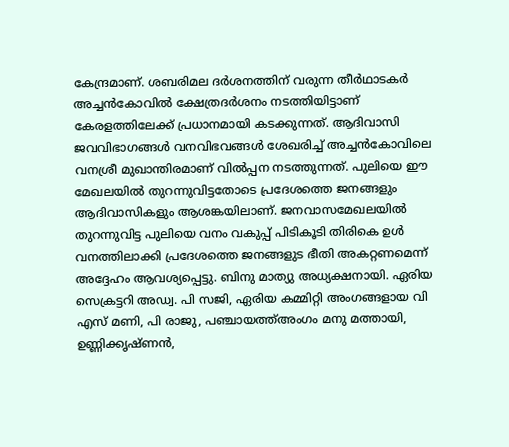കേന്ദ്രമാണ്. ശബരിമല ദർശനത്തിന് വരുന്ന തീർഥാടകർ അച്ചൻകോവിൽ ക്ഷേത്രദർശനം നടത്തിയിട്ടാണ് കേരളത്തിലേക്ക് പ്രധാനമായി കടക്കുന്നത്. ആദിവാസി ജവവിഭാഗങ്ങൾ വനവിഭവങ്ങൾ ശേഖരിച്ച് അച്ചൻകോവിലെ വനശ്രീ മുഖാന്തിരമാണ് വിൽപ്പന നടത്തുന്നത്. പുലിയെ ഇ‍ൗ മേഖലയിൽ തുറന്നുവിട്ടതോടെ പ്രദേശത്തെ ജനങ്ങളും ആദിവാസികളും ആശങ്കയിലാണ്. ജനവാസമേഖലയിൽ തുറന്നുവിട്ട പുലിയെ വനം വകുപ്പ് പിടികൂടി തിരികെ ഉൾ വനത്തിലാക്കി പ്രദേശത്തെ ജനങ്ങളുട ഭീതി അകറ്റണമെന്ന് അദ്ദേഹം ആവശ്യപ്പെട്ടു. ബിനു മാത്യു അധ്യക്ഷനായി. ഏരിയ സെക്രട്ടറി അഡ്വ. പി സജി, ഏരിയ കമ്മിറ്റി അംഗങ്ങളായ വി എസ് മണി, പി രാജു, പഞ്ചായത്ത്‌അംഗം മനു മത്തായി, ഉണ്ണിക്കൃഷ്ണൻ,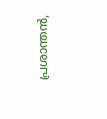പ്രശാന്തൻ,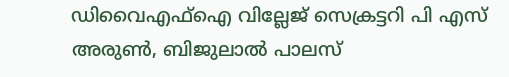ഡിവൈഎഫ്ഐ വില്ലേജ് സെക്രട്ടറി പി എസ് അരുൺ, ബിജുലാൽ പാലസ്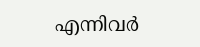എന്നിവർ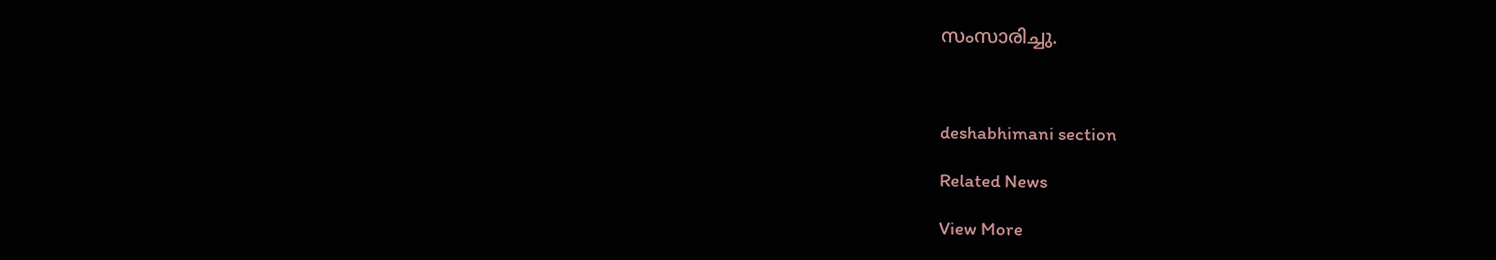സംസാരിച്ചു.



deshabhimani section

Related News

View More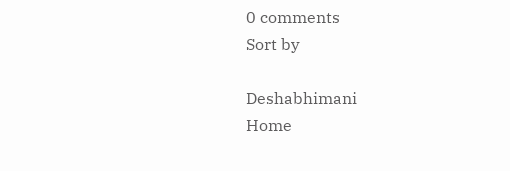0 comments
Sort by

Deshabhimani
Home